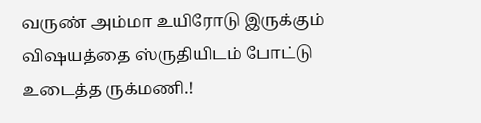வருண் அம்மா உயிரோடு இருக்கும் விஷயத்தை ஸ்ருதியிடம் போட்டு உடைத்த ருக்மணி.!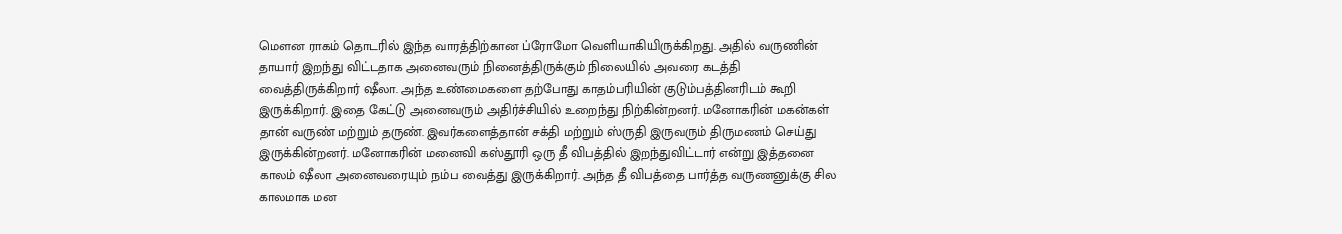மௌன ராகம் தொடரில் இந்த வாரத்திற்கான ப்ரோமோ வெளியாகியிருக்கிறது. அதில் வருணின் தாயார் இறந்து விட்டதாக அனைவரும் நினைத்திருக்கும் நிலையில் அவரை கடத்தி வைத்திருக்கிறார் ஷீலா. அந்த உண்மைகளை தற்போது காதம்பரியின் குடும்பத்தினரிடம் கூறி இருக்கிறார். இதை கேட்டு அனைவரும் அதிர்ச்சியில் உறைந்து நிற்கின்றனர். மனோகரின் மகன்கள் தான் வருண் மற்றும் தருண். இவர்களைத்தான் சக்தி மற்றும் ஸ்ருதி இருவரும் திருமணம் செய்து இருக்கின்றனர். மனோகரின் மனைவி கஸ்தூரி ஒரு தீ விபத்தில் இறந்துவிட்டார் என்று இத்தனை காலம் ஷீலா அனைவரையும் நம்ப வைத்து இருக்கிறார். அந்த தீ விபத்தை பார்த்த வருணனுக்கு சில காலமாக மன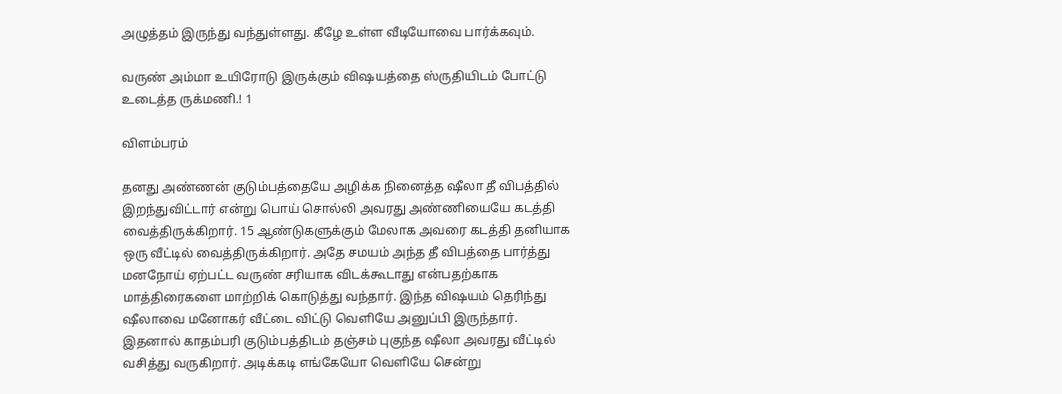அழுத்தம் இருந்து வந்துள்ளது. கீழே உள்ள வீடியோவை பார்க்கவும்.

வருண் அம்மா உயிரோடு இருக்கும் விஷயத்தை ஸ்ருதியிடம் போட்டு உடைத்த ருக்மணி.! 1

விளம்பரம்

தனது அண்ணன் குடும்பத்தையே அழிக்க நினைத்த ஷீலா தீ விபத்தில் இறந்துவிட்டார் என்று பொய் சொல்லி அவரது அண்ணியையே கடத்தி வைத்திருக்கிறார். 15 ஆண்டுகளுக்கும் மேலாக அவரை கடத்தி தனியாக ஒரு வீட்டில் வைத்திருக்கிறார். அதே சமயம் அந்த தீ விபத்தை பார்த்து மனநோய் ஏற்பட்ட வருண் சரியாக விடக்கூடாது என்பதற்காக மாத்திரைகளை மாற்றிக் கொடுத்து வந்தார். இந்த விஷயம் தெரிந்து ஷீலாவை மனோகர் வீட்டை விட்டு வெளியே அனுப்பி இருந்தார். இதனால் காதம்பரி குடும்பத்திடம் தஞ்சம் புகுந்த ஷீலா அவரது வீட்டில் வசித்து வருகிறார். அடிக்கடி எங்கேயோ வெளியே சென்று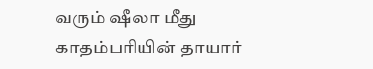வரும் ஷீலா மீது காதம்பரியின் தாயார்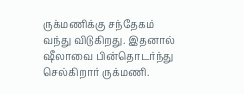ருக்மணிக்கு சந்தேகம் வந்து விடுகிறது. இதனால் ஷீலாவை பின்தொடர்ந்து செல்கிறார் ருக்மணி.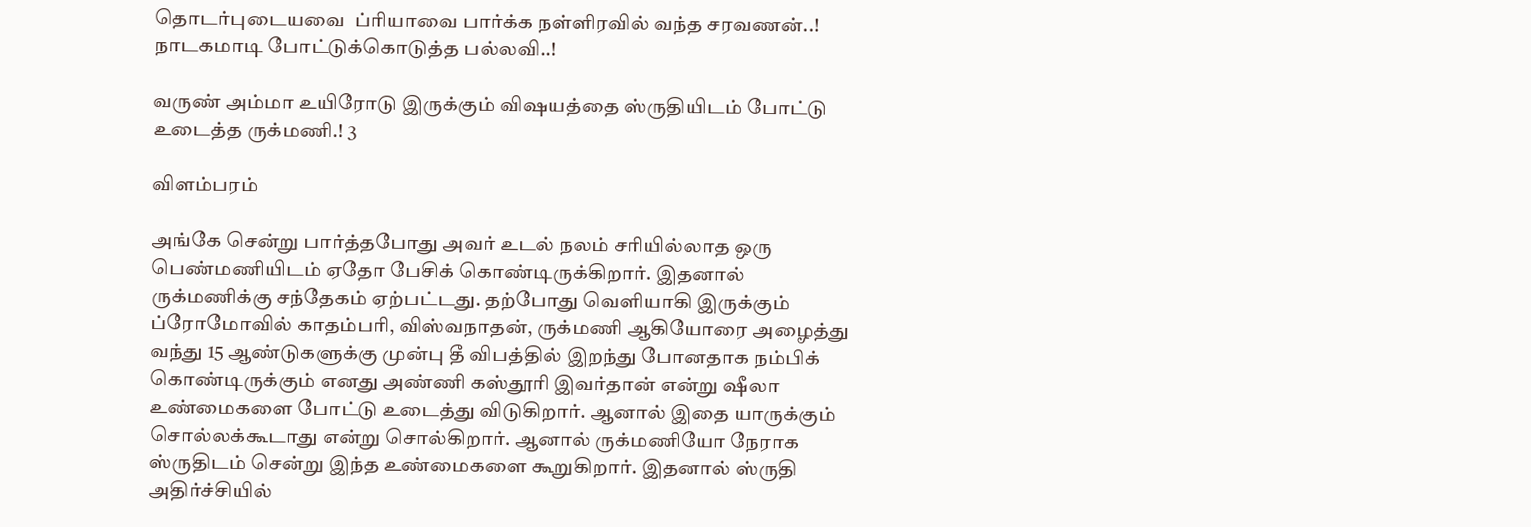தொடர்புடையவை  ப்ரியாவை பார்க்க நள்ளிரவில் வந்த சரவணன்..! நாடகமாடி போட்டுக்கொடுத்த பல்லவி..!

வருண் அம்மா உயிரோடு இருக்கும் விஷயத்தை ஸ்ருதியிடம் போட்டு உடைத்த ருக்மணி.! 3

விளம்பரம்

அங்கே சென்று பார்த்தபோது அவர் உடல் நலம் சரியில்லாத ஒரு பெண்மணியிடம் ஏதோ பேசிக் கொண்டிருக்கிறார். இதனால் ருக்மணிக்கு சந்தேகம் ஏற்பட்டது. தற்போது வெளியாகி இருக்கும் ப்ரோமோவில் காதம்பரி, விஸ்வநாதன், ருக்மணி ஆகியோரை அழைத்து வந்து 15 ஆண்டுகளுக்கு முன்பு தீ விபத்தில் இறந்து போனதாக நம்பிக் கொண்டிருக்கும் எனது அண்ணி கஸ்தூரி இவர்தான் என்று ஷீலா உண்மைகளை போட்டு உடைத்து விடுகிறார். ஆனால் இதை யாருக்கும் சொல்லக்கூடாது என்று சொல்கிறார். ஆனால் ருக்மணியோ நேராக ஸ்ருதிடம் சென்று இந்த உண்மைகளை கூறுகிறார். இதனால் ஸ்ருதி அதிர்ச்சியில்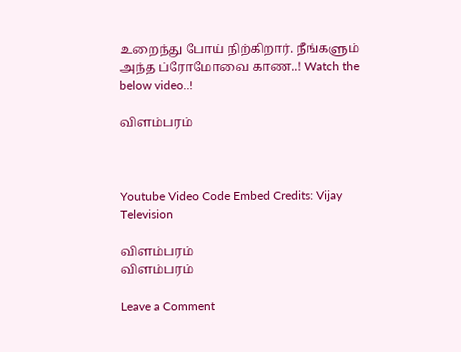உறைந்து போய் நிற்கிறார். நீங்களும் அந்த ப்ரோமோவை காண..! Watch the below video..!

விளம்பரம்



Youtube Video Code Embed Credits: Vijay Television

விளம்பரம்
விளம்பரம்

Leave a Comment